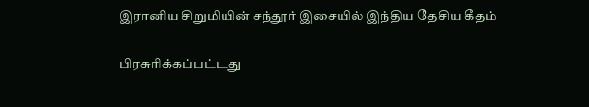இரானிய சிறுமியின் சந்தூர் இசையில் இந்திய தேசிய கீதம்

பிரசுரிக்கப்பட்டது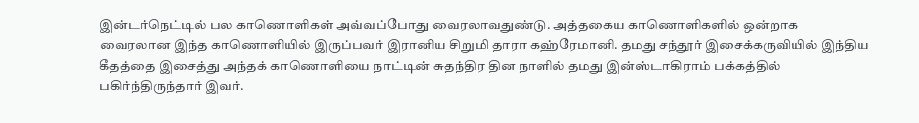இன்டர்நெட்டில் பல காணொளிகள் அவ்வப்போது வைரலாவதுண்டு. அத்தகைய காணொளிகளில் ஒன்றாக வைரலான இந்த காணொளியில் இருப்பவர் இரானிய சிறுமி தாரா கஹ்ரேமானி. தமது சந்தூர் இசைக்கருவியில் இந்திய கீதத்தை இசைத்து அந்தக் காணொளியை நாட்டின் சுதந்திர தின நாளில் தமது இன்ஸ்டாகிராம் பக்கத்தில் பகிர்ந்திருந்தார் இவர்.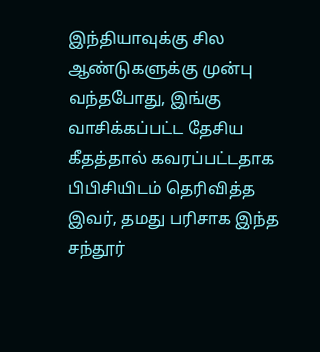இந்தியாவுக்கு சில ஆண்டுகளுக்கு முன்பு வந்தபோது, இங்கு வாசிக்கப்பட்ட தேசிய கீதத்தால் கவரப்பட்டதாக பிபிசியிடம் தெரிவித்த இவர், தமது பரிசாக இந்த சந்தூர்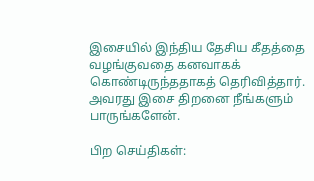இசையில் இந்திய தேசிய கீதத்தை வழங்குவதை கனவாகக் கொண்டிருந்ததாகத் தெரிவித்தார். அவரது இசை திறனை நீங்களும் பாருங்களேன்.

பிற செய்திகள்: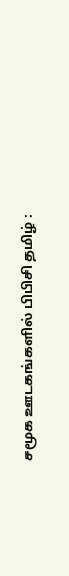சமூக ஊடகங்களில் பிபிசி தமிழ் :